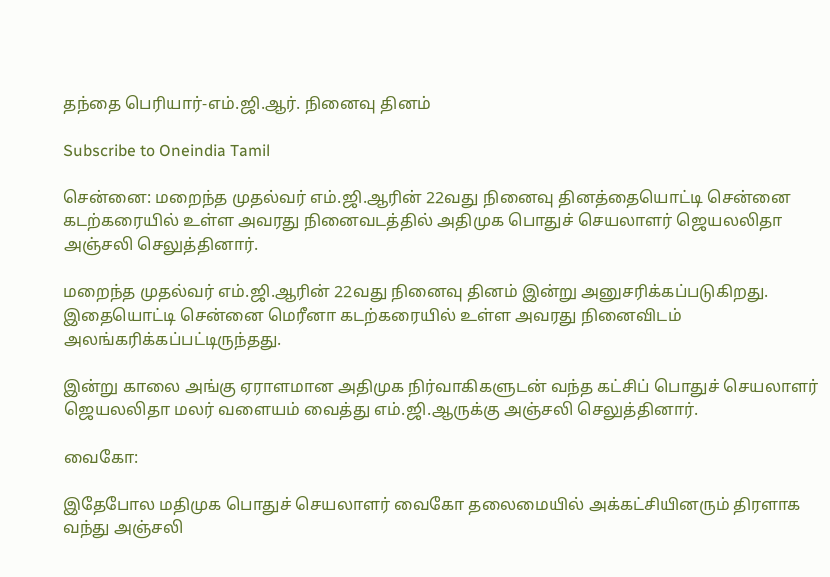தந்தை பெரியார்-எம்.ஜி.ஆர். நினைவு தினம்

Subscribe to Oneindia Tamil

சென்னை: மறைந்த முதல்வர் எம்.ஜி.ஆரின் 22வது நினைவு தினத்தையொட்டி சென்னை கடற்கரையில் உள்ள அவரது நினைவடத்தில் அதிமுக பொதுச் செயலாளர் ஜெயலலிதா அஞ்சலி செலுத்தினார்.

மறைந்த முதல்வர் எம்.ஜி.ஆரின் 22வது நினைவு தினம் இன்று அனுசரிக்கப்படுகிறது. இதையொட்டி சென்னை மெரீனா கடற்கரையில் உள்ள அவரது நினைவிடம் அலங்கரிக்கப்பட்டிருந்தது.

இன்று காலை அங்கு ஏராளமான அதிமுக நிர்வாகிகளுடன் வந்த கட்சிப் பொதுச் செயலாளர் ஜெயலலிதா மலர் வளையம் வைத்து எம்.ஜி.ஆருக்கு அஞ்சலி செலுத்தினார்.

வைகோ:

இதேபோல மதிமுக பொதுச் செயலாளர் வைகோ தலைமையில் அக்கட்சியினரும் திரளாக வந்து அஞ்சலி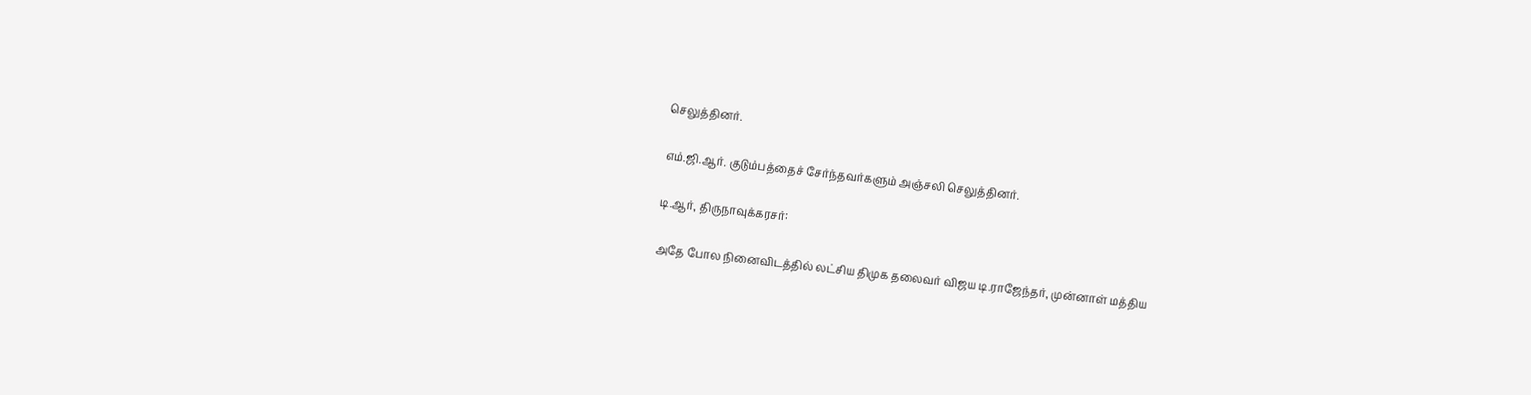செலுத்தினர்.

எம்.ஜி.ஆர். குடும்பத்தைச் சேர்ந்தவர்களும் அஞ்சலி செலுத்தினர்.

டி.ஆர், திருநாவுக்கரசர்:

அதே போல ‌நினை‌விட‌த்‌தி‌ல் லட்சிய திமுக தலைவர் விஜய டி.ராஜேந்தர், முன்னாள் மத்திய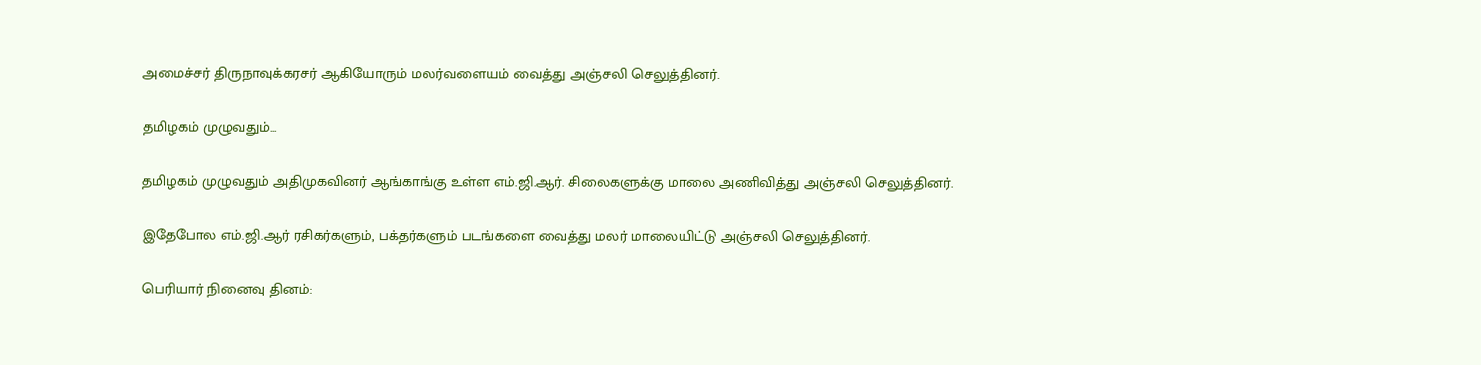அமைச்சர் திருநாவுக்கரசர் ஆகியோரும் மல‌ர்வளைய‌ம் வை‌த்து அ‌ஞ்ச‌லி செலுத்தினர்.

தமிழகம் முழுவதும்...

தமிழகம் முழுவதும் அதிமுகவினர் ஆங்காங்கு உள்ள எம்.ஜி.ஆர். சிலைகளுக்கு மாலை அணிவித்து அஞ்சலி செலுத்தினர்.

இதேபோல எம்.ஜி.ஆர் ரசிகர்களும், பக்தர்களும் படங்களை வைத்து மலர் மாலையிட்டு அஞ்சலி செலுத்தினர்.

பெரியார் நினைவு தினம்: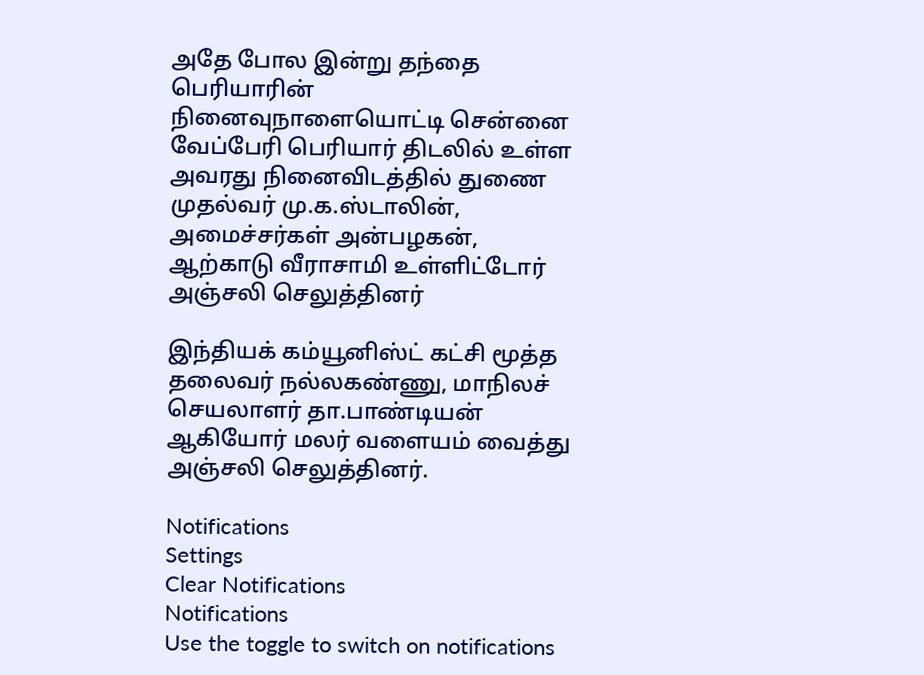அதே போல இன்று தந்தை பெரியாரின் நினைவுநாளையொட்டி சென்னை வேப்பேரி பெரியார் திடலில் உள்ள அவரது நினைவிடத்தில் துணை முதல்வர் மு.க.ஸ்டாலின், அமைச்சர்கள் அன்பழகன், ஆற்காடு வீராசாமி உள்ளிட்டோர் அஞ்சலி செலுத்தினர்

இந்தியக் கம்யூனிஸ்ட் கட்சி மூத்த தலைவர் நல்லகண்ணு, மாநிலச் செயலாளர் தா.பாண்டியன் ஆகியோர் மலர் வளையம் வைத்து அஞ்சலி செலுத்தினர்.

Notifications
Settings
Clear Notifications
Notifications
Use the toggle to switch on notifications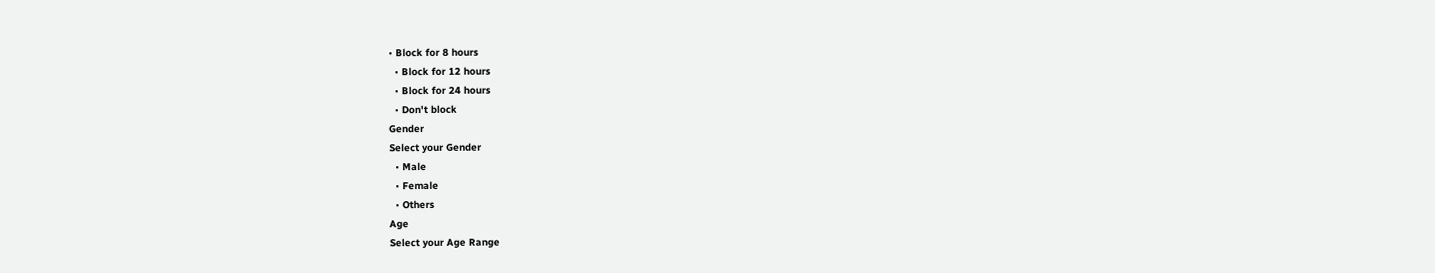• Block for 8 hours
  • Block for 12 hours
  • Block for 24 hours
  • Don't block
Gender
Select your Gender
  • Male
  • Female
  • Others
Age
Select your Age Range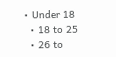• Under 18
  • 18 to 25
  • 26 to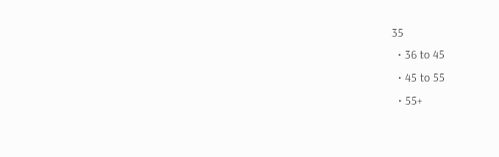35
  • 36 to 45
  • 45 to 55
  • 55+